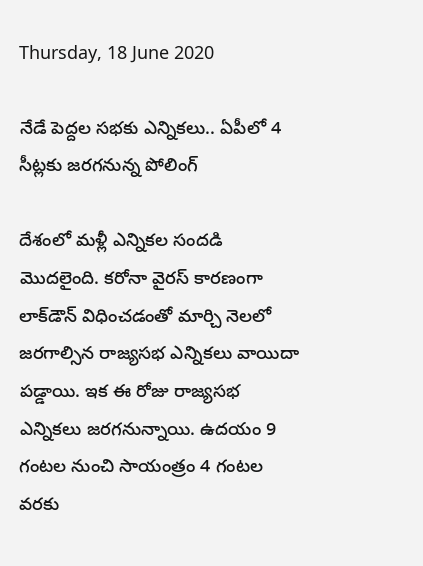Thursday, 18 June 2020

నేడే పెద్దల సభకు ఎన్నికలు.. ఏపీలో 4 సీట్లకు జరగనున్న పోలింగ్

దేశంలో మళ్లీ ఎన్నికల సందడి మొదలైంది. కరోనా వైరస్ కారణంగా లాక్‌డౌన్ విధించడంతో మార్చి నెలలో జరగాల్సిన రాజ్యసభ ఎన్నికలు వాయిదా పడ్డాయి. ఇక ఈ రోజు రాజ్యసభ ఎన్నికలు జరగనున్నాయి. ఉదయం 9 గంటల నుంచి సాయంత్రం 4 గంటల వరకు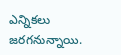ఎన్నికలు జరగనున్నాయి.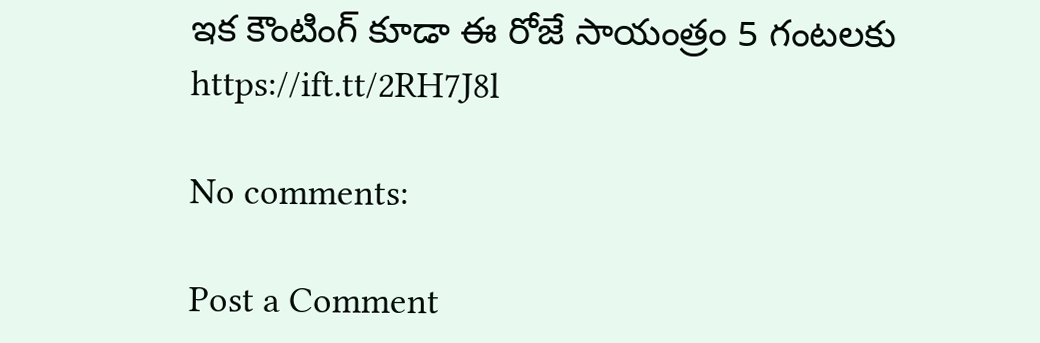ఇక కౌంటింగ్ కూడా ఈ రోజే సాయంత్రం 5 గంటలకు
https://ift.tt/2RH7J8l

No comments:

Post a Comment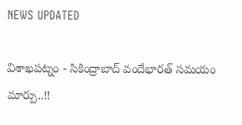NEWS UPDATED

విశాఖపట్నం - సికింద్రాబాద్ వందేభారత్ సమయం మార్పు..!!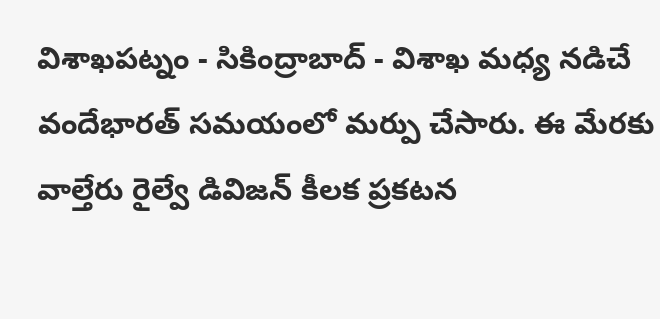విశాఖపట్నం - సికింద్రాబాద్ - విశాఖ మధ్య నడిచే వందేభారత్ సమయంలో మర్పు చేసారు. ఈ మేరకు వాల్తేరు రైల్వే డివిజన్ కీలక ప్రకటన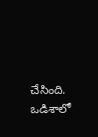చేసింది. ఒడిశాలో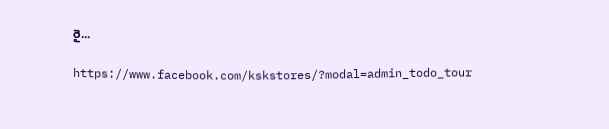రై...

https://www.facebook.com/kskstores/?modal=admin_todo_tour